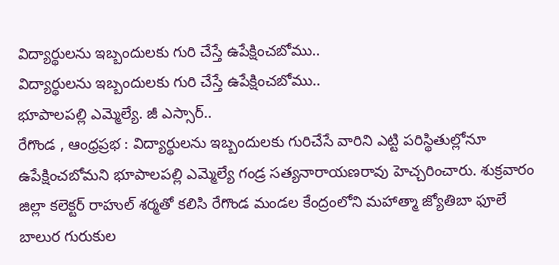విద్యార్థులను ఇబ్బందులకు గురి చేస్తే ఉపేక్షించబోము..
విద్యార్థులను ఇబ్బందులకు గురి చేస్తే ఉపేక్షించబోము..
భూపాలపల్లి ఎమ్మెల్యే. జీ ఎస్సార్..
రేగొండ , ఆంధ్రప్రభ : విద్యార్థులను ఇబ్బందులకు గురిచేసే వారిని ఎట్టి పరిస్థితుల్లోనూ ఉపేక్షించబోమని భూపాలపల్లి ఎమ్మెల్యే గండ్ర సత్యనారాయణరావు హెచ్చరించారు. శుక్రవారం జిల్లా కలెక్టర్ రాహుల్ శర్మతో కలిసి రేగొండ మండల కేంద్రంలోని మహాత్మా జ్యోతిబా ఫూలే బాలుర గురుకుల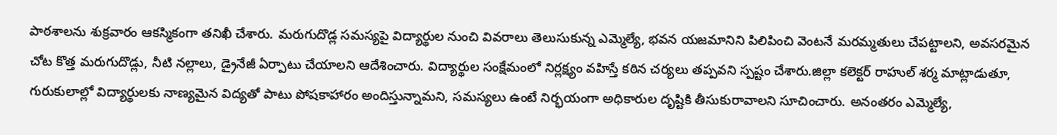పాఠశాలను శుక్రవారం ఆకస్మికంగా తనిఖీ చేశారు. మరుగుదొడ్ల సమస్యపై విద్యార్థుల నుంచి వివరాలు తెలుసుకున్న ఎమ్మెల్యే, భవన యజమానిని పిలిపించి వెంటనే మరమ్మతులు చేపట్టాలని, అవసరమైన చోట కొత్త మరుగుదొడ్లు, నీటి నల్లాలు, డ్రైనేజీ ఏర్పాటు చేయాలని ఆదేశించారు. విద్యార్థుల సంక్షేమంలో నిర్లక్ష్యం వహిస్తే కఠిన చర్యలు తప్పవని స్పష్టం చేశారు.జిల్లా కలెక్టర్ రాహుల్ శర్మ మాట్లాడుతూ, గురుకులాల్లో విద్యార్థులకు నాణ్యమైన విద్యతో పాటు పోషకాహారం అందిస్తున్నామని, సమస్యలు ఉంటే నిర్భయంగా అధికారుల దృష్టికి తీసుకురావాలని సూచించారు. అనంతరం ఎమ్మెల్యే,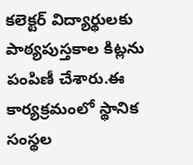కలెక్టర్ విద్యార్థులకు పాఠ్యపుస్తకాల కిట్లను పంపిణీ చేశారు.ఈ కార్యక్రమంలో స్థానిక సంస్థల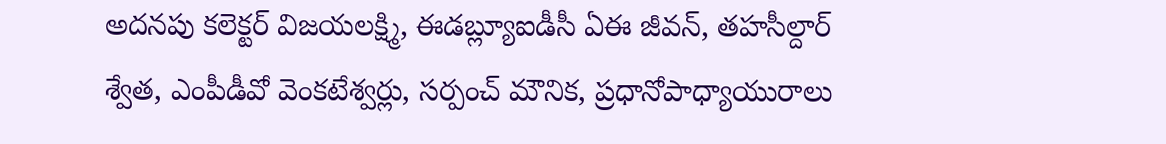అదనపు కలెక్టర్ విజయలక్ష్మి, ఈడబ్ల్యూఐడీసీ ఏఈ జీవన్, తహసీల్దార్ శ్వేత, ఎంపీడీవో వెంకటేశ్వర్లు, సర్పంచ్ మౌనిక, ప్రధానోపాధ్యాయురాలు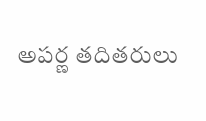అపర్ణ తదితరులు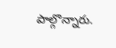పాల్గొన్నారు.